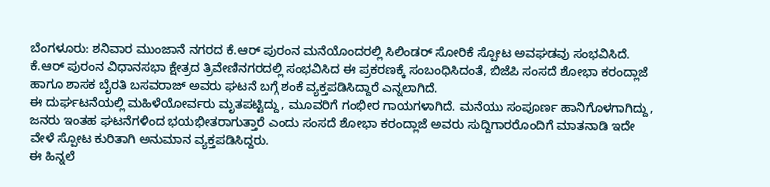ಬೆಂಗಳೂರು: ಶನಿವಾರ ಮುಂಜಾನೆ ನಗರದ ಕೆ.ಆರ್ ಪುರಂನ ಮನೆಯೊಂದರಲ್ಲಿ ಸಿಲಿಂಡರ್ ಸೋರಿಕೆ ಸ್ಪೋಟ ಅವಘಡವು ಸಂಭವಿಸಿದೆ. ಕೆ.ಆರ್ ಪುರಂನ ವಿಧಾನಸಭಾ ಕ್ಷೇತ್ರದ ತ್ರಿವೇಣಿನಗರದಲ್ಲಿ ಸಂಭವಿಸಿದ ಈ ಪ್ರಕರಣಕ್ಕೆ ಸಂಬಂಧಿಸಿದಂತೆ, ಬಿಜೆಪಿ ಸಂಸದೆ ಶೋಭಾ ಕರಂದ್ಲಾಜೆ ಹಾಗೂ ಶಾಸಕ ಬೈರತಿ ಬಸವರಾಜ್ ಅವರು ಘಟನೆ ಬಗ್ಗೆ ಶಂಕೆ ವ್ಯಕ್ತಪಡಿಸಿದ್ದಾರೆ ಎನ್ನಲಾಗಿದೆ.
ಈ ದುರ್ಘಟನೆಯಲ್ಲಿ ಮಹಿಳೆಯೋರ್ವರು ಮೃತಪಟ್ಟಿದ್ದು, ಮೂವರಿಗೆ ಗಂಭೀರ ಗಾಯಗಳಾಗಿದೆ. ಮನೆಯು ಸಂಪೂರ್ಣ ಹಾನಿಗೊಳಗಾಗಿದ್ದು, ಜನರು ಇಂತಹ ಘಟನೆಗಳಿಂದ ಭಯಭೀತರಾಗುತ್ತಾರೆ ಎಂದು ಸಂಸದೆ ಶೋಭಾ ಕರಂದ್ಲಾಜೆ ಅವರು ಸುದ್ದಿಗಾರರೊಂದಿಗೆ ಮಾತನಾಡಿ ಇದೇ ವೇಳೆ ಸ್ಪೋಟ ಕುರಿತಾಗಿ ಅನುಮಾನ ವ್ಯಕ್ತಪಡಿಸಿದ್ದರು.
ಈ ಹಿನ್ನಲೆ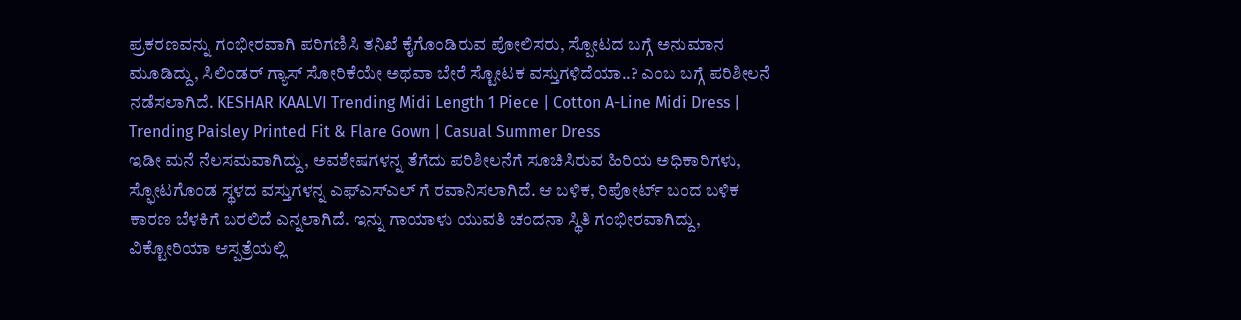ಪ್ರಕರಣವನ್ನು ಗಂಭೀರವಾಗಿ ಪರಿಗಣಿಸಿ ತನಿಖೆ ಕೈಗೊಂಡಿರುವ ಪೋಲಿಸರು, ಸ್ಪೋಟದ ಬಗ್ಗೆ ಅನುಮಾನ ಮೂಡಿದ್ದು, ಸಿಲಿಂಡರ್ ಗ್ಯಾಸ್ ಸೋರಿಕೆಯೇ ಅಥವಾ ಬೇರೆ ಸ್ಟೋಟಕ ವಸ್ತುಗಳಿದೆಯಾ..? ಎಂಬ ಬಗ್ಗೆ ಪರಿಶೀಲನೆ ನಡೆಸಲಾಗಿದೆ. KESHAR KAALVI Trending Midi Length 1 Piece | Cotton A-Line Midi Dress | Trending Paisley Printed Fit & Flare Gown | Casual Summer Dress
ಇಡೀ ಮನೆ ನೆಲಸಮವಾಗಿದ್ದು, ಅವಶೇಷಗಳನ್ನ ತೆಗೆದು ಪರಿಶೀಲನೆಗೆ ಸೂಚಿಸಿರುವ ಹಿರಿಯ ಅಧಿಕಾರಿಗಳು, ಸ್ಫೋಟಗೊಂಡ ಸ್ಥಳದ ವಸ್ತುಗಳನ್ನ ಎಫ್ಎಸ್ಎಲ್ ಗೆ ರವಾನಿಸಲಾಗಿದೆ. ಆ ಬಳಿಕ, ರಿಪೋರ್ಟ್ ಬಂದ ಬಳಿಕ ಕಾರಣ ಬೆಳಕಿಗೆ ಬರಲಿದೆ ಎನ್ನಲಾಗಿದೆ. ಇನ್ನು ಗಾಯಾಳು ಯುವತಿ ಚಂದನಾ ಸ್ಥಿತಿ ಗಂಭೀರವಾಗಿದ್ದು, ವಿಕ್ಟೋರಿಯಾ ಆಸ್ಪತ್ರೆಯಲ್ಲಿ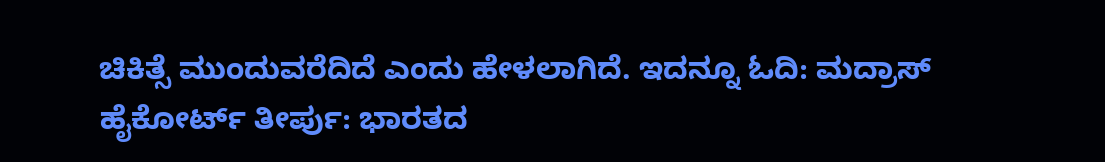ಚಿಕಿತ್ಸೆ ಮುಂದುವರೆದಿದೆ ಎಂದು ಹೇಳಲಾಗಿದೆ. ಇದನ್ನೂ ಓದಿ: ಮದ್ರಾಸ್ ಹೈಕೋರ್ಟ್ ತೀರ್ಪು: ಭಾರತದ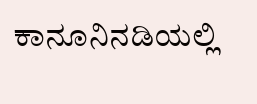ಕಾನೂನಿನಡಿಯಲ್ಲಿ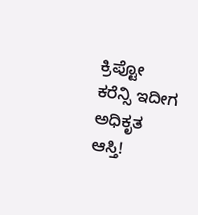ಕ್ರಿಪ್ಟೋ ಕರೆನ್ಸಿ ಇದೀಗ ಅಧಿಕೃತ ಆಸ್ತಿ!